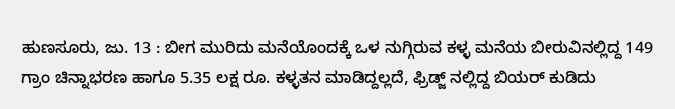ಹುಣಸೂರು, ಜು. 13 : ಬೀಗ ಮುರಿದು ಮನೆಯೊಂದಕ್ಕೆ ಒಳ ನುಗ್ಗಿರುವ ಕಳ್ಳ ಮನೆಯ ಬೀರುವಿನಲ್ಲಿದ್ದ 149 ಗ್ರಾಂ ಚಿನ್ನಾಭರಣ ಹಾಗೂ 5.35 ಲಕ್ಷ ರೂ. ಕಳ್ಳತನ ಮಾಡಿದ್ದಲ್ಲದೆ, ಫ್ರಿಡ್ಜ್ ನಲ್ಲಿದ್ದ ಬಿಯರ್ ಕುಡಿದು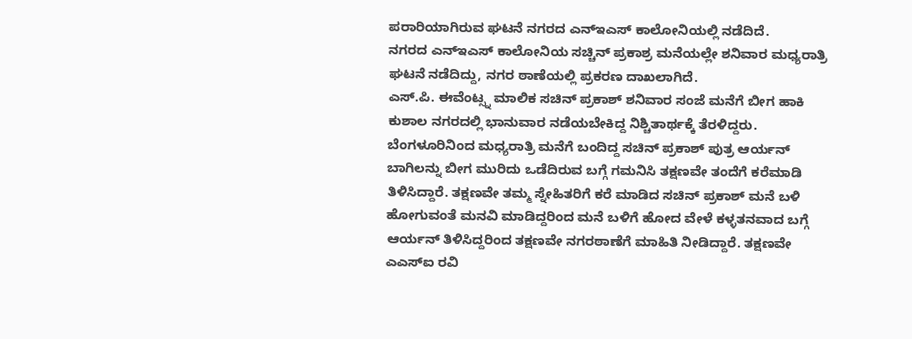ಪರಾರಿಯಾಗಿರುವ ಘಟನೆ ನಗರದ ಎನ್ಇಎಸ್ ಕಾಲೋನಿಯಲ್ಲಿ ನಡೆದಿದೆ.
ನಗರದ ಎನ್ಇಎಸ್ ಕಾಲೋನಿಯ ಸಚ್ಚಿನ್ ಪ್ರಕಾಶ್ರ ಮನೆಯಲ್ಲೇ ಶನಿವಾರ ಮಧ್ಯರಾತ್ರಿ ಘಟನೆ ನಡೆದಿದ್ದು, ನಗರ ಠಾಣೆಯಲ್ಲಿ ಪ್ರಕರಣ ದಾಖಲಾಗಿದೆ.
ಎಸ್.ಪಿ. ಈವೆಂಟ್ಸ್ನ ಮಾಲಿಕ ಸಚಿನ್ ಪ್ರಕಾಶ್ ಶನಿವಾರ ಸಂಜೆ ಮನೆಗೆ ಬೀಗ ಹಾಕಿ ಕುಶಾಲ ನಗರದಲ್ಲಿ ಭಾನುವಾರ ನಡೆಯಬೇಕಿದ್ದ ನಿಶ್ಚಿತಾರ್ಥಕ್ಕೆ ತೆರಳಿದ್ದರು. ಬೆಂಗಳೂರಿನಿಂದ ಮಧ್ಯರಾತ್ರಿ ಮನೆಗೆ ಬಂದಿದ್ದ ಸಚಿನ್ ಪ್ರಕಾಶ್ ಪುತ್ರ ಆರ್ಯನ್ ಬಾಗಿಲನ್ನು ಬೀಗ ಮುರಿದು ಒಡೆದಿರುವ ಬಗ್ಗೆ ಗಮನಿಸಿ ತಕ್ಷಣವೇ ತಂದೆಗೆ ಕರೆಮಾಡಿ ತಿಳಿಸಿದ್ದಾರೆ. ತಕ್ಷಣವೇ ತಮ್ಮ ಸ್ನೇಹಿತರಿಗೆ ಕರೆ ಮಾಡಿದ ಸಚಿನ್ ಪ್ರಕಾಶ್ ಮನೆ ಬಳಿ ಹೋಗುವಂತೆ ಮನವಿ ಮಾಡಿದ್ದರಿಂದ ಮನೆ ಬಳಿಗೆ ಹೋದ ವೇಳೆ ಕಳ್ಳತನವಾದ ಬಗ್ಗೆ ಆರ್ಯನ್ ತಿಳಿಸಿದ್ದರಿಂದ ತಕ್ಷಣವೇ ನಗರಠಾಣೆಗೆ ಮಾಹಿತಿ ನೀಡಿದ್ದಾರೆ. ತಕ್ಷಣವೇ ಎಎಸ್ಐ ರವಿ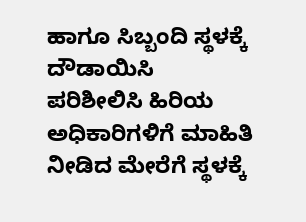ಹಾಗೂ ಸಿಬ್ಬಂದಿ ಸ್ಥಳಕ್ಕೆ ದೌಡಾಯಿಸಿ ಪರಿಶೀಲಿಸಿ ಹಿರಿಯ ಅಧಿಕಾರಿಗಳಿಗೆ ಮಾಹಿತಿ ನೀಡಿದ ಮೇರೆಗೆ ಸ್ಥಳಕ್ಕೆ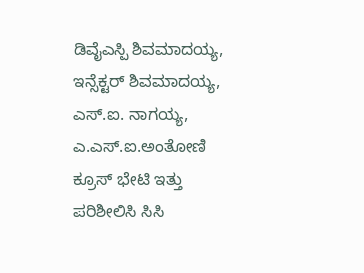ಡಿವೈಎಸ್ಪಿ ಶಿವಮಾದಯ್ಯ, ಇನ್ಸೆಕ್ಟರ್ ಶಿವಮಾದಯ್ಯ, ಎಸ್.ಐ. ನಾಗಯ್ಯ, ಎ.ಎಸ್.ಐ.ಅಂತೋಣಿ ಕ್ರೂಸ್ ಭೇಟಿ ಇತ್ತು ಪರಿಶೀಲಿಸಿ ಸಿಸಿ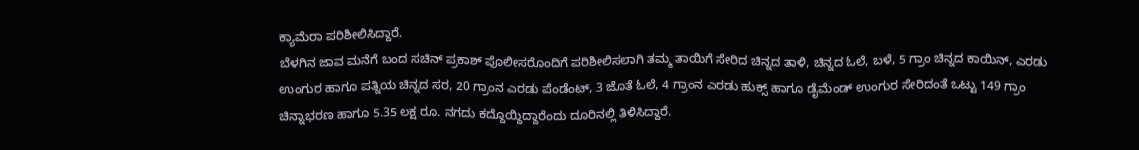ಕ್ಯಾಮೆರಾ ಪರಿಶೀಲಿಸಿದ್ದಾರೆ.
ಬೆಳಗಿನ ಜಾವ ಮನೆಗೆ ಬಂದ ಸಚಿನ್ ಪ್ರಕಾಶ್ ಪೊಲೀಸರೊಂದಿಗೆ ಪರಿಶೀಲಿಸಲಾಗಿ ತಮ್ಮ ತಾಯಿಗೆ ಸೇರಿದ ಚಿನ್ನದ ತಾಳಿ, ಚಿನ್ನದ ಓಲೆ, ಬಳೆ, 5 ಗ್ರಾಂ ಚಿನ್ನದ ಕಾಯಿನ್, ಎರಡು ಉಂಗುರ ಹಾಗೂ ಪತ್ನಿಯ ಚಿನ್ನದ ಸರ, 20 ಗ್ರಾಂನ ಎರಡು ಪೆಂಡೆಂಟ್, 3 ಜೊತೆ ಓಲೆ, 4 ಗ್ರಾಂನ ಎರಡು ಹುಕ್ಸ್ ಹಾಗೂ ಡೈಮೆಂಡ್ ಉಂಗುರ ಸೇರಿದಂತೆ ಒಟ್ಟು 149 ಗ್ರಾಂ ಚಿನ್ನಾಭರಣ ಹಾಗೂ 5.35 ಲಕ್ಷ ರೂ. ನಗದು ಕದ್ದೊಯ್ದಿದ್ದಾರೆಂದು ದೂರಿನಲ್ಲಿ ತಿಳಿಸಿದ್ದಾರೆ.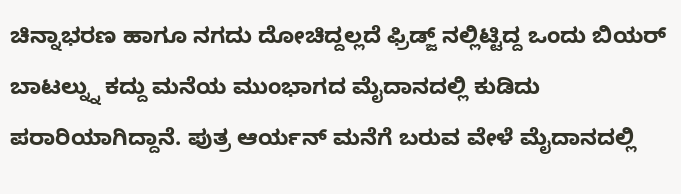ಚಿನ್ನಾಭರಣ ಹಾಗೂ ನಗದು ದೋಚಿದ್ದಲ್ಲದೆ ಫ್ರಿಡ್ಜ್ ನಲ್ಲಿಟ್ಟಿದ್ದ ಒಂದು ಬಿಯರ್ ಬಾಟಲ್ನ್ನು ಕದ್ದು ಮನೆಯ ಮುಂಭಾಗದ ಮೈದಾನದಲ್ಲಿ ಕುಡಿದು ಪರಾರಿಯಾಗಿದ್ದಾನೆ. ಪುತ್ರ ಆರ್ಯನ್ ಮನೆಗೆ ಬರುವ ವೇಳೆ ಮೈದಾನದಲ್ಲಿ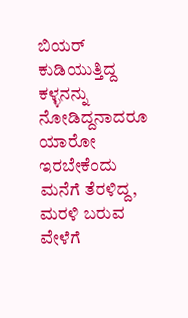ಬಿಯರ್ ಕುಡಿಯುತ್ತಿದ್ದ ಕಳ್ಳನನ್ನು ನೋಡಿದ್ದನಾದರೂ ಯಾರೋ ಇರಬೇಕೆಂದು ಮನೆಗೆ ತೆರಳಿದ್ದ, ಮರಳಿ ಬರುವ ವೇಳೆಗೆ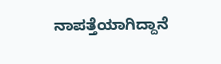ನಾಪತ್ತೆಯಾಗಿದ್ದಾನೆ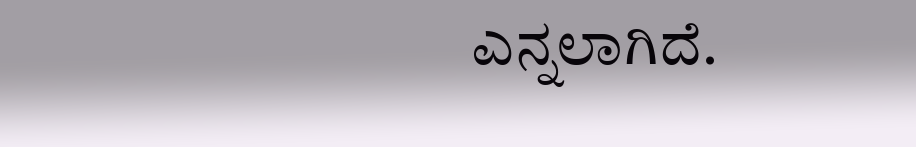ಎನ್ನಲಾಗಿದೆ.